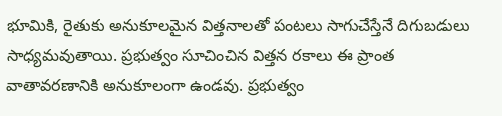భూమికి, రైతుకు అనుకూలమైన విత్తనాలతో పంటలు సాగుచేస్తేనే దిగుబడులు సాధ్యమవుతాయి. ప్రభుత్వం సూచించిన విత్తన రకాలు ఈ ప్రాంత వాతావరణానికి అనుకూలంగా ఉండవు. ప్రభుత్వం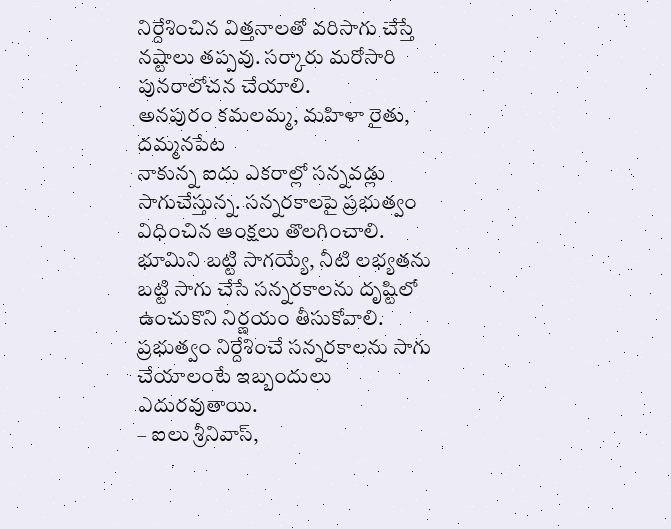నిర్దేశించిన విత్తనాలతో వరిసాగు చేస్తే నష్టాలు తప్పవు. సర్కారు మరోసారి పునరాలోచన చేయాలి.
అనపురం కమలమ్మ, మహిళా రైతు, దమ్మనపేట
నాకున్న ఐదు ఎకరాల్లో సన్నవడ్లు సాగుచేస్తున్న. సన్నరకాలపై ప్రభుత్వం విధించిన ఆంక్షలు తొలగించాలి. భూమిని బట్టి సాగయ్యే, నీటి లభ్యతను బట్టి సాగు చేసే సన్నరకాలను దృష్టిలో ఉంచుకొని నిర్ణయం తీసుకోవాలి. ప్రభుత్వం నిర్దేశించే సన్నరకాలను సాగు చేయాలంటే ఇబ్బందులు ఎదురవుతాయి.
– ఐలు శ్రీనివాస్,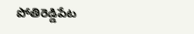పోతిరెడ్డిపేట